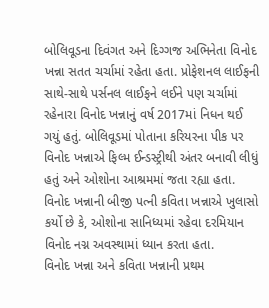બોલિવૂડના દિવંગત અને દિગ્ગજ અભિનેતા વિનોદ ખન્ના સતત ચર્ચામાં રહેતા હતા. પ્રોફેશનલ લાઈફની સાથે-સાથે પર્સનલ લાઈફને લઈને પણ ચર્ચામાં રહેનારા વિનોદ ખન્નાનું વર્ષ 2017માં નિધન થઈ ગયું હતું. બોલિવૂડમાં પોતાના કરિયરના પીક પર વિનોદ ખન્નાએ ફિલ્મ ઈન્ડસ્ટ્રીથી અંતર બનાવી લીધું હતું અને ઓશોના આશ્રમમાં જતા રહ્યા હતા. વિનોદ ખન્નાની બીજી પત્ની કવિતા ખન્નાએ ખુલાસો કર્યો છે કે, ઓશોના સાનિધ્યમાં રહેવા દરમિયાન વિનોદ નગ્ન અવસ્થામાં ધ્યાન કરતા હતા.
વિનોદ ખન્ના અને કવિતા ખન્નાની પ્રથમ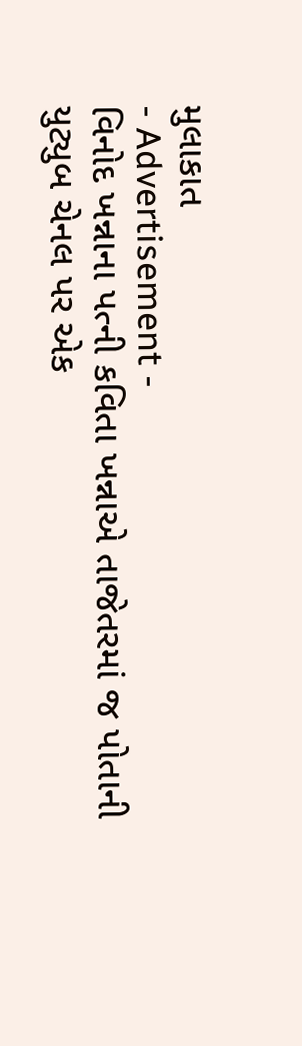મુલાકાત
- Advertisement -
વિનોદ ખન્નાના પત્ની કવિતા ખન્નાએ તાજેતરમાં જ પોતાની યુટ્યુબ ચેનલ પર એક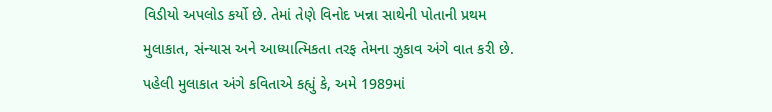વિડીયો અપલોડ કર્યો છે. તેમાં તેણે વિનોદ ખન્ના સાથેની પોતાની પ્રથમ મુલાકાત, સંન્યાસ અને આધ્યાત્મિકતા તરફ તેમના ઝુકાવ અંગે વાત કરી છે. પહેલી મુલાકાત અંગે કવિતાએ કહ્યું કે, અમે 1989માં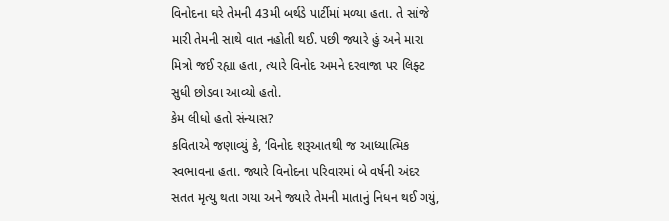વિનોદના ઘરે તેમની 43મી બર્થડે પાર્ટીમાં મળ્યા હતા. તે સાંજે મારી તેમની સાથે વાત નહોતી થઈ. પછી જ્યારે હું અને મારા મિત્રો જઈ રહ્યા હતા, ત્યારે વિનોદ અમને દરવાજા પર લિફ્ટ સુધી છોડવા આવ્યો હતો.
કેમ લીધો હતો સંન્યાસ?
કવિતાએ જણાવ્યું કે, ‘વિનોદ શરૂઆતથી જ આધ્યાત્મિક સ્વભાવના હતા. જ્યારે વિનોદના પરિવારમાં બે વર્ષની અંદર સતત મૃત્યુ થતા ગયા અને જ્યારે તેમની માતાનું નિધન થઈ ગયું,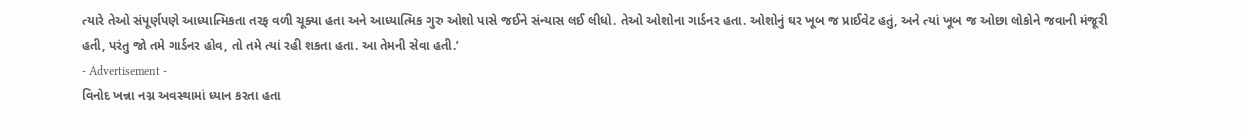ત્યારે તેઓ સંપૂર્ણપણે આધ્યાત્મિકતા તરફ વળી ચૂક્યા હતા અને આધ્યાત્મિક ગુરુ ઓશો પાસે જઈને સંન્યાસ લઈ લીધો. તેઓ ઓશોના ગાર્ડનર હતા. ઓશોનું ઘર ખૂબ જ પ્રાઈવેટ હતું, અને ત્યાં ખૂબ જ ઓછા લોકોને જવાની મંજૂરી હતી, પરંતુ જો તમે ગાર્ડનર હોવ, તો તમે ત્યાં રહી શકતા હતા. આ તેમની સેવા હતી.’
- Advertisement -
વિનોદ ખન્ના નગ્ન અવસ્થામાં ધ્યાન કરતા હતા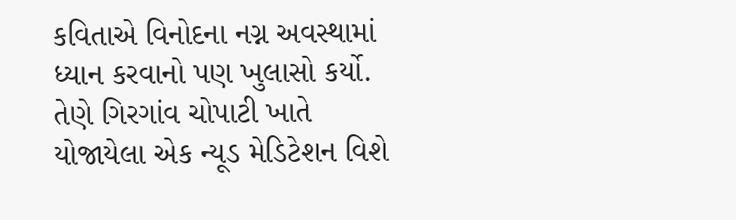કવિતાએ વિનોદના નગ્ન અવસ્થામાં ધ્યાન કરવાનો પણ ખુલાસો કર્યો. તેણે ગિરગાંવ ચોપાટી ખાતે યોજાયેલા એક ન્યૂડ મેડિટેશન વિશે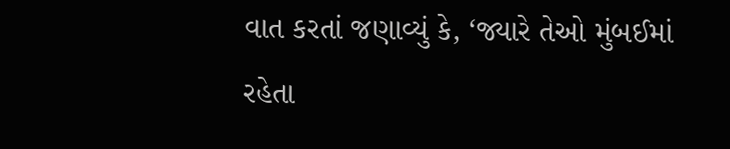વાત કરતાં જણાવ્યું કે, ‘જ્યારે તેઓ મુંબઈમાં રહેતા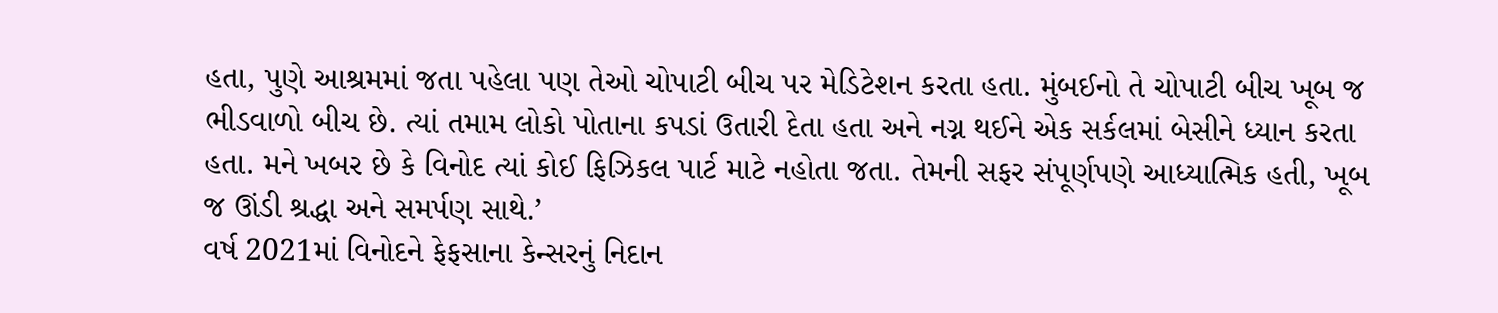હતા, પુણે આશ્રમમાં જતા પહેલા પણ તેઓ ચોપાટી બીચ પર મેડિટેશન કરતા હતા. મુંબઈનો તે ચોપાટી બીચ ખૂબ જ ભીડવાળો બીચ છે. ત્યાં તમામ લોકો પોતાના કપડાં ઉતારી દેતા હતા અને નગ્ન થઈને એક સર્કલમાં બેસીને ધ્યાન કરતા હતા. મને ખબર છે કે વિનોદ ત્યાં કોઈ ફિઝિકલ પાર્ટ માટે નહોતા જતા. તેમની સફર સંપૂર્ણપણે આધ્યાત્મિક હતી, ખૂબ જ ઊંડી શ્રદ્ધા અને સમર્પણ સાથે.’
વર્ષ 2021માં વિનોદને ફેફસાના કેન્સરનું નિદાન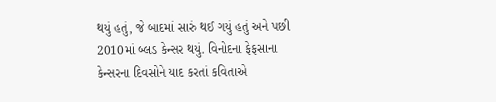થયું હતું, જે બાદમાં સારું થઈ ગયું હતું અને પછી 2010માં બ્લડ કેન્સર થયું. વિનોદના ફેફસાના કેન્સરના દિવસોને યાદ કરતાં કવિતાએ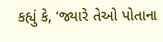કહ્યું કે, ‘જ્યારે તેઓ પોતાના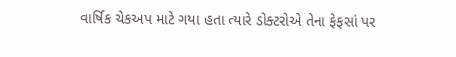વાર્ષિક ચેકઅપ માટે ગયા હતા ત્યારે ડોક્ટરોએ તેના ફેફસાં પર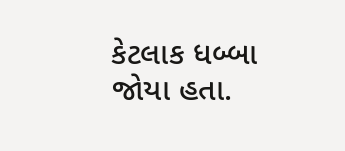કેટલાક ધબ્બા જોયા હતા.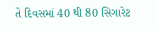તે દિવસમાં 40 થી 80 સિગારેટ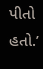પીતો હતો.’